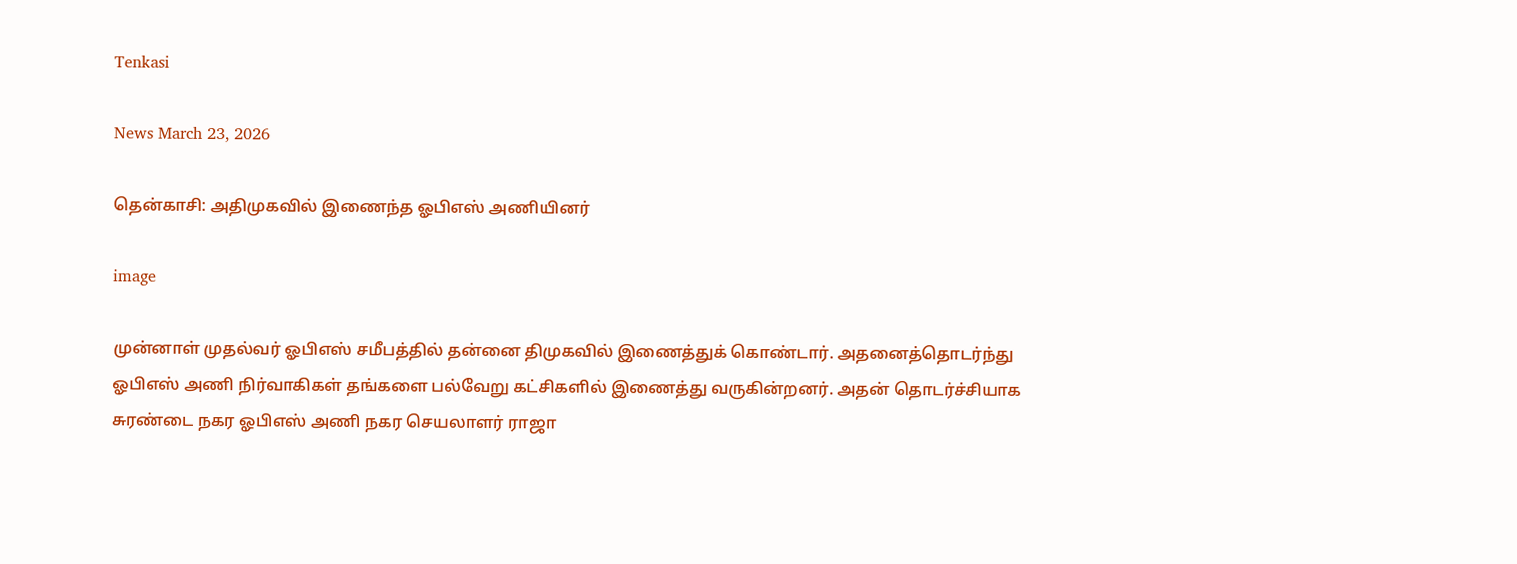Tenkasi

News March 23, 2026

தென்காசி: அதிமுகவில் இணைந்த ஓபிஎஸ் அணியினர்

image

முன்னாள் முதல்வர் ஓபிஎஸ் சமீபத்தில் தன்னை திமுகவில் இணைத்துக் கொண்டார். அதனைத்தொடர்ந்து ஓபிஎஸ் அணி நிர்வாகிகள் தங்களை பல்வேறு கட்சிகளில் இணைத்து வருகின்றனர். அதன் தொடர்ச்சியாக சுரண்டை நகர ஓபிஎஸ் அணி நகர செயலாளர் ராஜா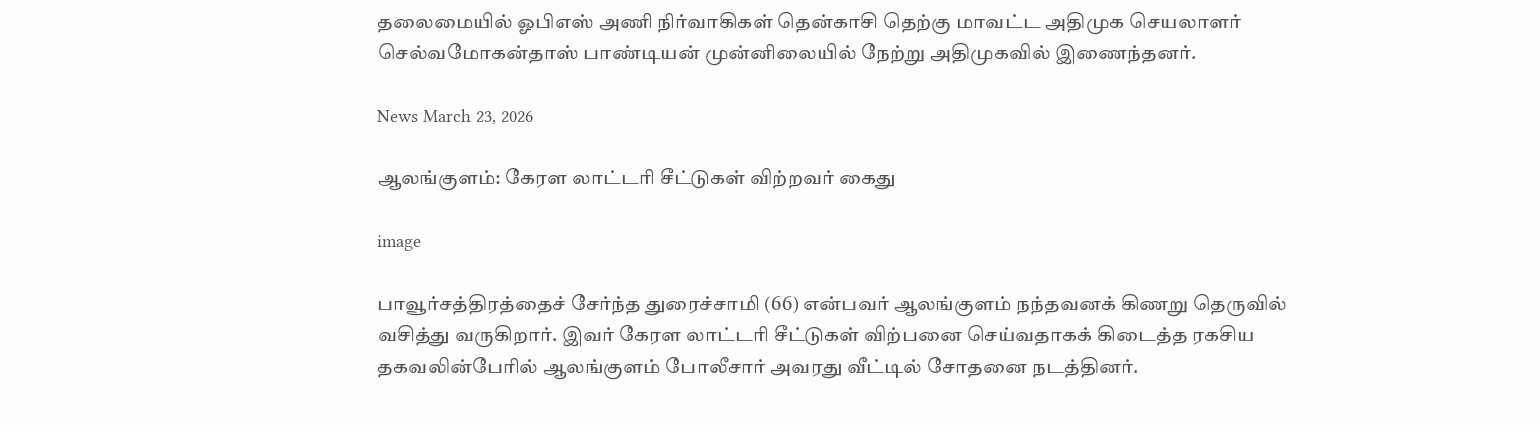தலைமையில் ஓபிஎஸ் அணி நிர்வாகிகள் தென்காசி தெற்கு மாவட்ட அதிமுக செயலாளர் செல்வமோகன்தாஸ் பாண்டியன் முன்னிலையில் நேற்று அதிமுகவில் இணைந்தனர்.

News March 23, 2026

ஆலங்குளம்: கேரள லாட்டரி சீட்டுகள் விற்றவர் கைது

image

பாவூர்சத்திரத்தைச் சேர்ந்த துரைச்சாமி (66) என்பவர் ஆலங்குளம் நந்தவனக் கிணறு தெருவில் வசித்து வருகிறார். இவர் கேரள லாட்டரி சீட்டுகள் விற்பனை செய்வதாகக் கிடைத்த ரகசிய தகவலின்பேரில் ஆலங்குளம் போலீசார் அவரது வீட்டில் சோதனை நடத்தினர்.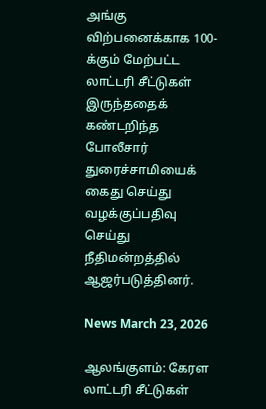அங்கு விற்பனைக்காக 100-க்கும் மேற்பட்ட லாட்டரி சீட்டுகள் இருந்ததைக் கண்டறிந்த போலீசார் துரைச்சாமியைக் கைது செய்து வழக்குப்பதிவு செய்து நீதிமன்றத்தில் ஆஜர்படுத்தினர்.

News March 23, 2026

ஆலங்குளம்: கேரள லாட்டரி சீட்டுகள்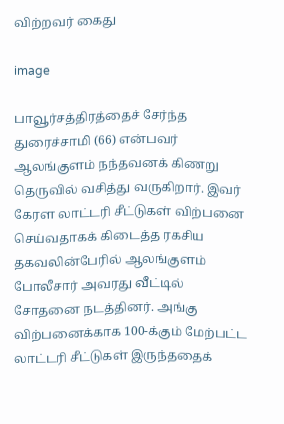விற்றவர் கைது

image

பாவூர்சத்திரத்தைச் சேர்ந்த துரைச்சாமி (66) என்பவர் ஆலங்குளம் நந்தவனக் கிணறு தெருவில் வசித்து வருகிறார். இவர் கேரள லாட்டரி சீட்டுகள் விற்பனை செய்வதாகக் கிடைத்த ரகசிய தகவலின்பேரில் ஆலங்குளம் போலீசார் அவரது வீட்டில் சோதனை நடத்தினர். அங்கு விற்பனைக்காக 100-க்கும் மேற்பட்ட லாட்டரி சீட்டுகள் இருந்ததைக்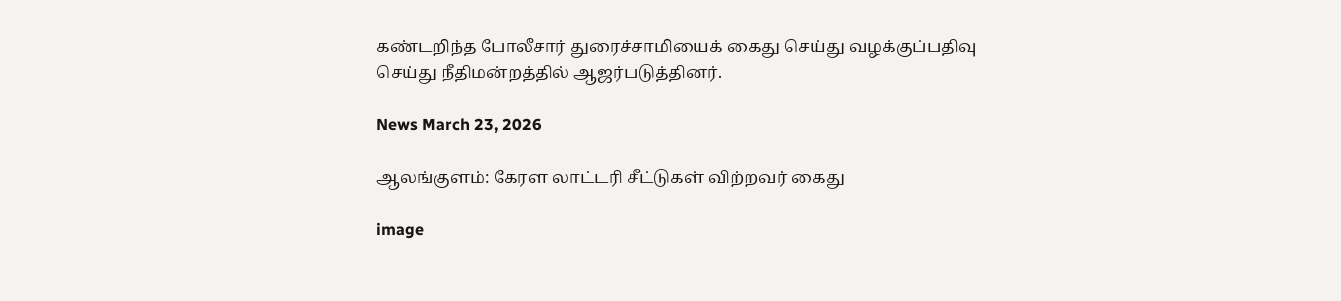கண்டறிந்த போலீசார் துரைச்சாமியைக் கைது செய்து வழக்குப்பதிவு செய்து நீதிமன்றத்தில் ஆஜர்படுத்தினர்.

News March 23, 2026

ஆலங்குளம்: கேரள லாட்டரி சீட்டுகள் விற்றவர் கைது

image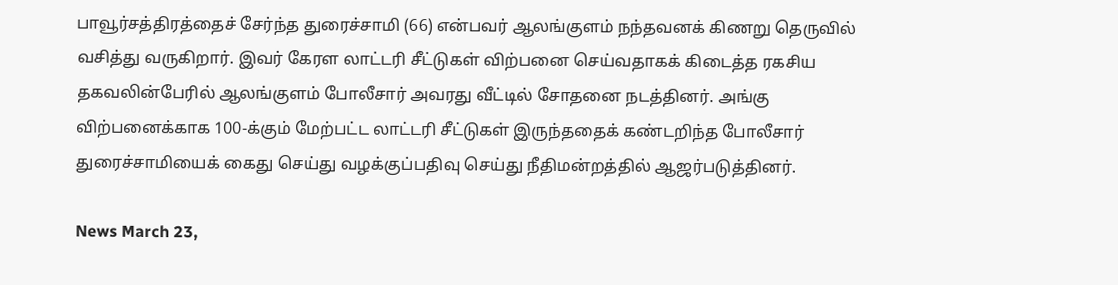பாவூர்சத்திரத்தைச் சேர்ந்த துரைச்சாமி (66) என்பவர் ஆலங்குளம் நந்தவனக் கிணறு தெருவில் வசித்து வருகிறார். இவர் கேரள லாட்டரி சீட்டுகள் விற்பனை செய்வதாகக் கிடைத்த ரகசிய தகவலின்பேரில் ஆலங்குளம் போலீசார் அவரது வீட்டில் சோதனை நடத்தினர். அங்கு விற்பனைக்காக 100-க்கும் மேற்பட்ட லாட்டரி சீட்டுகள் இருந்ததைக் கண்டறிந்த போலீசார் துரைச்சாமியைக் கைது செய்து வழக்குப்பதிவு செய்து நீதிமன்றத்தில் ஆஜர்படுத்தினர்.

News March 23,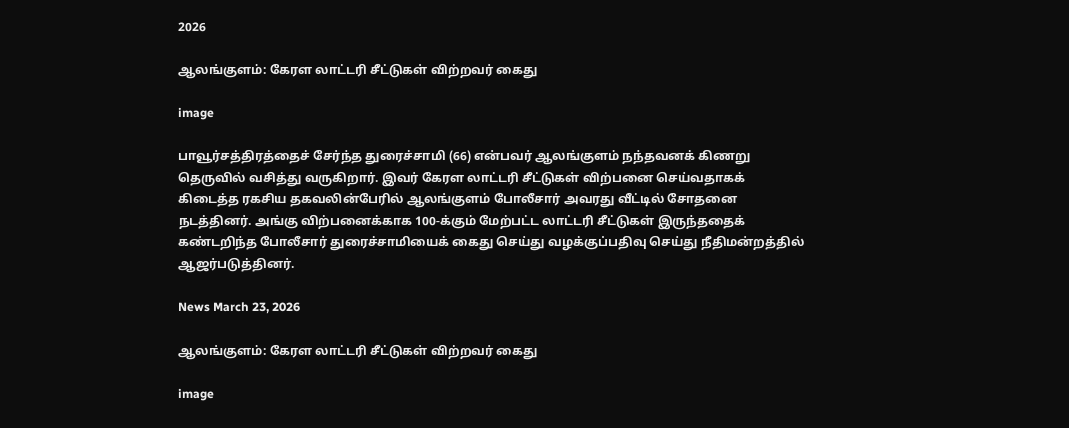2026

ஆலங்குளம்: கேரள லாட்டரி சீட்டுகள் விற்றவர் கைது

image

பாவூர்சத்திரத்தைச் சேர்ந்த துரைச்சாமி (66) என்பவர் ஆலங்குளம் நந்தவனக் கிணறு தெருவில் வசித்து வருகிறார். இவர் கேரள லாட்டரி சீட்டுகள் விற்பனை செய்வதாகக் கிடைத்த ரகசிய தகவலின்பேரில் ஆலங்குளம் போலீசார் அவரது வீட்டில் சோதனை நடத்தினர். அங்கு விற்பனைக்காக 100-க்கும் மேற்பட்ட லாட்டரி சீட்டுகள் இருந்ததைக் கண்டறிந்த போலீசார் துரைச்சாமியைக் கைது செய்து வழக்குப்பதிவு செய்து நீதிமன்றத்தில் ஆஜர்படுத்தினர்.

News March 23, 2026

ஆலங்குளம்: கேரள லாட்டரி சீட்டுகள் விற்றவர் கைது

image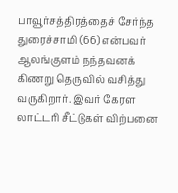பாவூர்சத்திரத்தைச் சேர்ந்த துரைச்சாமி (66) என்பவர் ஆலங்குளம் நந்தவனக் கிணறு தெருவில் வசித்து வருகிறார். இவர் கேரள லாட்டரி சீட்டுகள் விற்பனை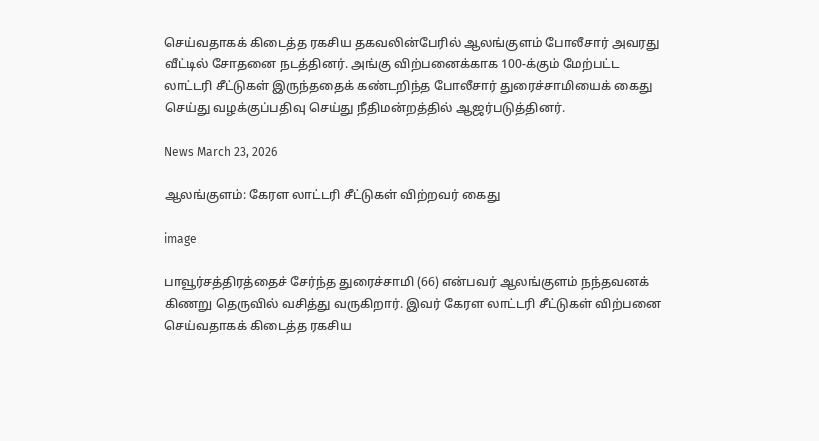செய்வதாகக் கிடைத்த ரகசிய தகவலின்பேரில் ஆலங்குளம் போலீசார் அவரது வீட்டில் சோதனை நடத்தினர். அங்கு விற்பனைக்காக 100-க்கும் மேற்பட்ட லாட்டரி சீட்டுகள் இருந்ததைக் கண்டறிந்த போலீசார் துரைச்சாமியைக் கைது செய்து வழக்குப்பதிவு செய்து நீதிமன்றத்தில் ஆஜர்படுத்தினர்.

News March 23, 2026

ஆலங்குளம்: கேரள லாட்டரி சீட்டுகள் விற்றவர் கைது

image

பாவூர்சத்திரத்தைச் சேர்ந்த துரைச்சாமி (66) என்பவர் ஆலங்குளம் நந்தவனக் கிணறு தெருவில் வசித்து வருகிறார். இவர் கேரள லாட்டரி சீட்டுகள் விற்பனை செய்வதாகக் கிடைத்த ரகசிய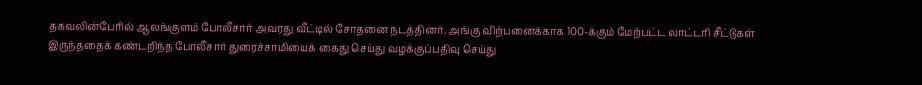தகவலின்பேரில் ஆலங்குளம் போலீசார் அவரது வீட்டில் சோதனை நடத்தினர். அங்கு விற்பனைக்காக 100-க்கும் மேற்பட்ட லாட்டரி சீட்டுகள் இருந்ததைக் கண்டறிந்த போலீசார் துரைச்சாமியைக் கைது செய்து வழக்குப்பதிவு செய்து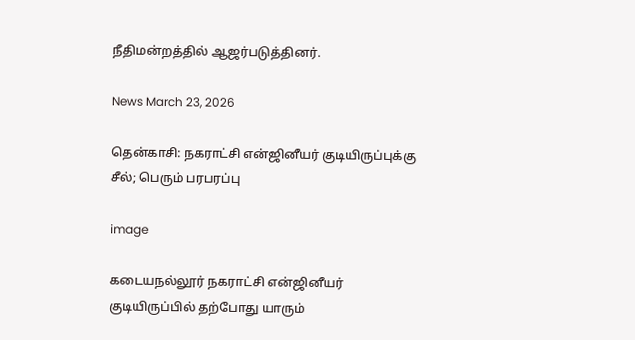நீதிமன்றத்தில் ஆஜர்படுத்தினர்.

News March 23, 2026

தென்காசி: நகராட்சி என்ஜினீயர் குடியிருப்புக்கு சீல்; பெரும் பரபரப்பு

image

கடையநல்லூர் நகராட்சி என்ஜினீயர் குடியிருப்பில் தற்போது யாரும்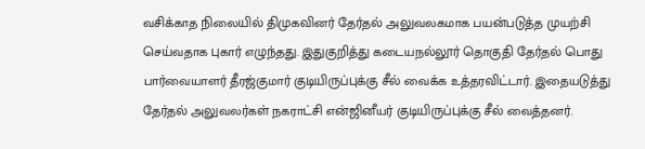வசிக்காத நிலையில் திமுகவினர் தேர்தல் அலுவலகமாக பயன்படுத்த முயற்சி செய்வதாக புகார் எழுந்தது. இதுகுறித்து கடையநல்லூர் தொகுதி தேர்தல் பொது பார்வையாளர் தீரஜ்குமார் குடியிருப்புக்கு சீல் வைக்க உத்தரவிட்டார். இதையடுத்து தேர்தல் அலுவலர்கள் நகராட்சி என்ஜினீயர் குடியிருப்புக்கு சீல் வைத்தனர்.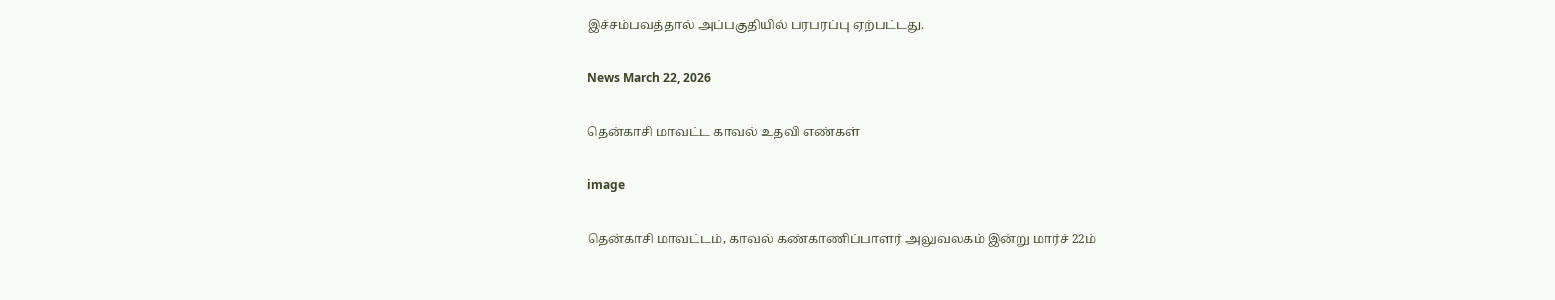இச்சம்பவத்தால் அப்பகுதியில் பரபரப்பு ஏற்பட்டது.

News March 22, 2026

தென்காசி மாவட்ட காவல் உதவி எண்கள்

image

தென்காசி மாவட்டம், காவல் கண்காணிப்பாளர் அலுவலகம் இன்று மார்ச் 22ம்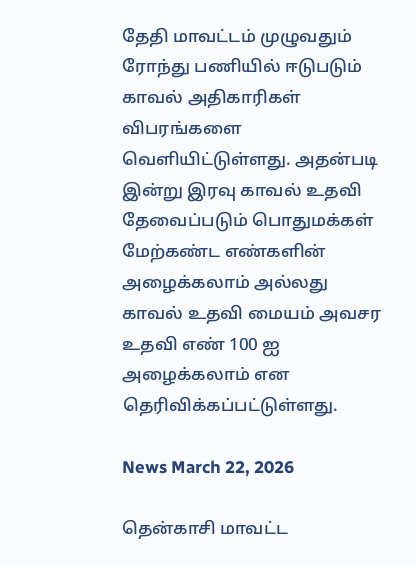தேதி மாவட்டம் முழுவதும் ரோந்து பணியில் ஈடுபடும் காவல் அதிகாரிகள் விபரங்களை வெளியிட்டுள்ளது. அதன்படி இன்று இரவு காவல் உதவி தேவைப்படும் பொதுமக்கள் மேற்கண்ட எண்களின் அழைக்கலாம் அல்லது காவல் உதவி மையம் அவசர உதவி எண் 100 ஐ அழைக்கலாம் என தெரிவிக்கப்பட்டுள்ளது.

News March 22, 2026

தென்காசி மாவட்ட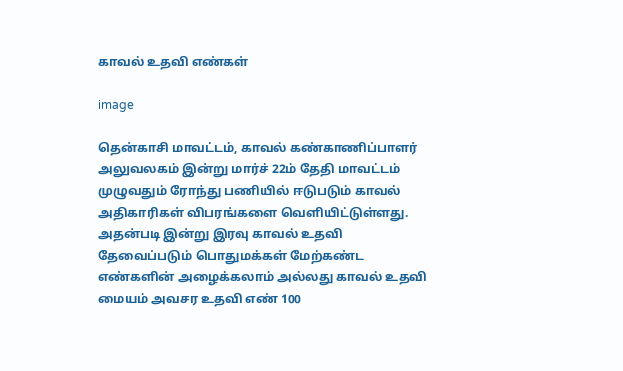காவல் உதவி எண்கள்

image

தென்காசி மாவட்டம், காவல் கண்காணிப்பாளர் அலுவலகம் இன்று மார்ச் 22ம் தேதி மாவட்டம் முழுவதும் ரோந்து பணியில் ஈடுபடும் காவல் அதிகாரிகள் விபரங்களை வெளியிட்டுள்ளது. அதன்படி இன்று இரவு காவல் உதவி தேவைப்படும் பொதுமக்கள் மேற்கண்ட எண்களின் அழைக்கலாம் அல்லது காவல் உதவி மையம் அவசர உதவி எண் 100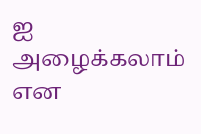ஐ அழைக்கலாம் என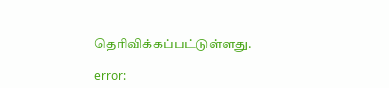தெரிவிக்கப்பட்டுள்ளது.

error: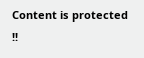Content is protected !!